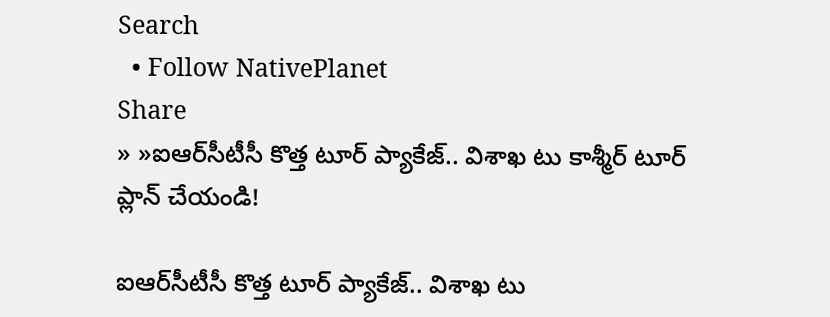Search
  • Follow NativePlanet
Share
» »ఐఆర్‌సీటీసీ కొత్త టూర్ ప్యాకేజ్‌.. విశాఖ టు కాశ్మీర్ టూర్ ప్లాన్ చేయండి!

ఐఆర్‌సీటీసీ కొత్త టూర్ ప్యాకేజ్‌.. విశాఖ టు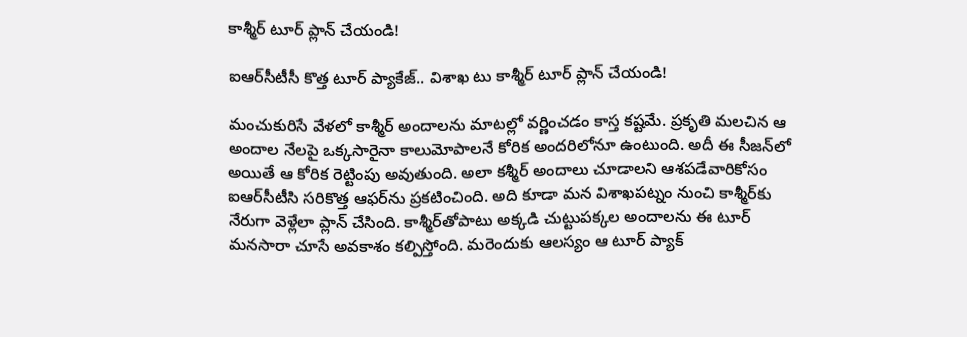కాశ్మీర్ టూర్ ప్లాన్ చేయండి!

ఐఆర్‌సీటీసీ కొత్త టూర్ ప్యాకేజ్‌.. విశాఖ టు కాశ్మీర్ టూర్ ప్లాన్ చేయండి!

మంచుకురిసే వేళ‌లో కాశ్మీర్ అందాల‌ను మాట‌ల్లో వ‌ర్ణించ‌డం కాస్త క‌ష్ట‌మే. ప్ర‌కృతి మ‌ల‌చిన ఆ అందాల నేల‌పై ఒక్క‌సారైనా కాలుమోపాల‌నే కోరిక అంద‌రిలోనూ ఉంటుంది. అదీ ఈ సీజ‌న్‌లో అయితే ఆ కోరిక రెట్టింపు అవుతుంది. అలా కశ్మీర్ అందాలు చూడాలని ఆశ‌ప‌డేవారికోసం ఐఆర్‌సీటీసి స‌రికొత్త ఆఫ‌ర్‌ను ప్ర‌క‌టించింది. అది కూడా మ‌న విశాఖ‌ప‌ట్నం నుంచి కాశ్మీర్‌కు నేరుగా వెళ్లేలా ప్లాన్ చేసింది. కాశ్మీర్‌తోపాటు అక్క‌డి చుట్టుప‌క్క‌ల అందాల‌ను ఈ టూర్ మ‌న‌సారా చూసే అవ‌కాశం క‌ల్పిస్తోంది. మ‌రెందుకు ఆల‌స్యం ఆ టూర్ ప్యాక్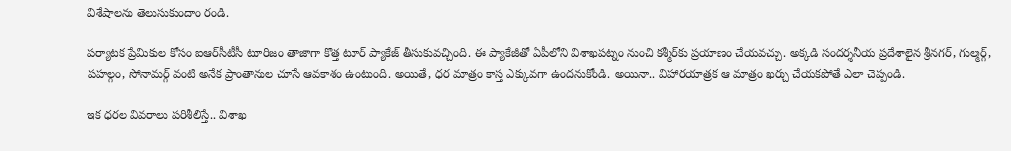విశేషాల‌ను తెలుసుకుందాం రండి.

ప‌ర్యాట‌క ప్రేమికుల కోసం ఐఆర్‌సీటీసీ టూరిజం తాజాగా కొత్త టూర్ ప్యాకేజ్ తీసుకువచ్చింది. ఈ ప్యాకేజీతో ఏపీలోని విశాఖపట్నం నుంచి కశ్మీర్‌కు ప్ర‌యాణం చేయ‌వ‌చ్చు. అక్క‌డి సంద‌ర్శ‌నీయ ప్ర‌దేశాలైన‌ శ్రీనగర్, గుల్మర్గ్, పహల్గం, సోనామర్గ్ వంటి అనేక ప్రాంతానుల చూసే ఆవ‌కాశం ఉంటుంది. అయితే, ధ‌ర మాత్రం కాస్త ఎక్కువ‌గా ఉంద‌నుకోండి. అయినా.. విహార‌యాత్ర‌క ఆ మాత్రం ఖ‌ర్చు చేయ‌క‌పోతే ఎలా చెప్పండి.

ఇక ధ‌ర‌ల వివ‌రాలు ప‌రిశీలిస్తే.. విశాఖ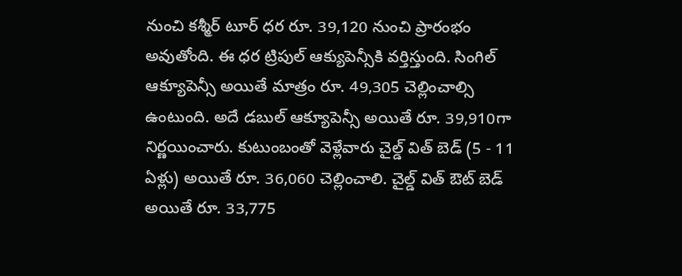నుంచి కశ్మీర్ టూర్ ధర రూ. 39,120 నుంచి ప్రారంభం అవుతోంది. ఈ ధ‌ర‌ ట్రిపుల్ ఆక్యుపెన్సీకి వర్తిస్తుంది. సింగిల్ ఆక్యూపెన్సీ అయితే మాత్రం రూ. 49,305 చెల్లించాల్సి ఉంటుంది. అదే డబుల్ ఆక్యూపెన్సీ అయితే రూ. 39,910గా నిర్ణ‌యించారు. కుటుంబంతో వెళ్లేవారు చైల్డ్ విత్ బెడ్ (5 - 11 ఏళ్లు) అయితే రూ. 36,060 చెల్లించాలి. చైల్డ్ విత్ ఔట్ బెడ్ అయితే రూ. 33,775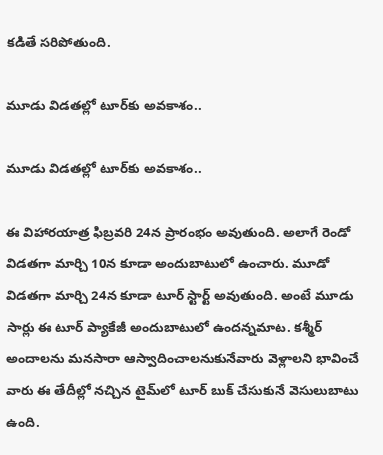క‌డితే స‌రిపోతుంది.

మూడు విడ‌త‌ల్లో టూర్‌కు అవ‌కాశం..

మూడు విడ‌త‌ల్లో టూర్‌కు అవ‌కాశం..

ఈ విహార‌యాత్ర‌ ఫిబ్రవరి 24న ప్రారంభం అవుతుంది. అలాగే రెండో విడ‌త‌గా మార్చి 10న కూడా అందుబాటులో ఉంచారు. మూడో విడ‌త‌గా మార్చి 24న కూడా టూర్ స్టార్ట్ అవుతుంది. అంటే మూడు సార్లు ఈ టూర్ ప్యాకేజీ అందుబాటులో ఉంద‌న్న‌మాట‌. కశ్మీర్ అందాల‌ను మ‌న‌సారా ఆస్వాదించాల‌నుకునేవారు వెళ్లాలని భావించే వారు ఈ తేదీల్లో నచ్చిన టైమ్‌లో టూర్ బుక్ చేసుకునే వెసులుబాటు ఉంది.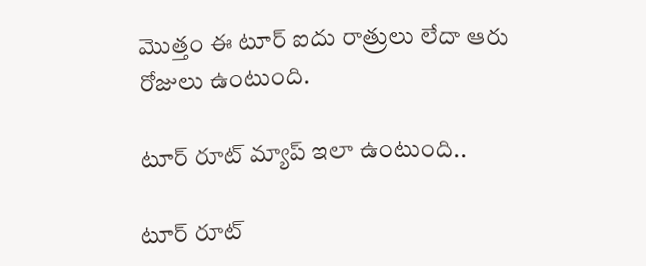మొత్తం ఈ టూర్ ఐదు రాత్రులు లేదా ఆరు రోజులు ఉంటుంది.

టూర్ రూట్ మ్యాప్ ఇలా ఉంటుంది..

టూర్ రూట్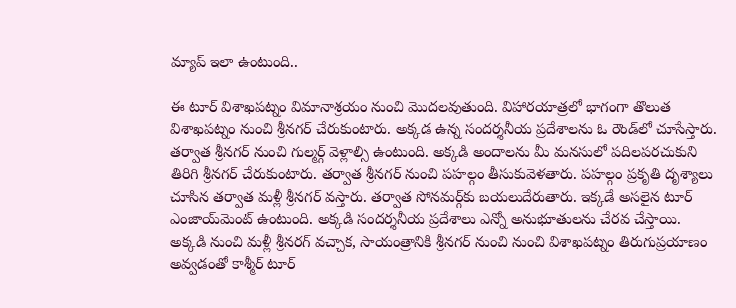మ్యాప్ ఇలా ఉంటుంది..

ఈ టూర్ విశాఖపట్నం విమానాశ్ర‌యం నుంచి మొద‌ల‌వుతుంది. విహార‌యాత్ర‌లో భాగంగా తొలుత‌ విశాఖపట్నం నుంచి శ్రీనగర్ చేరుకుంటారు. అక్కడ ఉన్న సంద‌ర్శ‌నీయ‌ ప్రదేశాలను ఓ రౌండ్‌లో చూసేస్తారు. తర్వాత శ్రీనగర్ నుంచి గుల్మర్గ్ వెళ్లాల్సి ఉంటుంది. అక్కడి అందాల‌ను మీ మ‌న‌సులో ప‌దిల‌ప‌ర‌చుకుని తిరిగి శ్రీనగర్ చేరుకుంటారు. తర్వాత శ్రీనగర్ నుంచి పహల్గం తీసుకువెళ‌తారు. ప‌హ‌ల్గం ప్ర‌కృతి దృశ్యాలు చూసిన తర్వాత మళ్లీ శ్రీనగర్ వస్తారు. తర్వాత సోనమర్గ్‌కు బ‌య‌లుదేరుతారు. ఇక్క‌డే అస‌లైన టూర్ ఎంజాయ్‌మెంట్ ఉంటుంది. అక్క‌డి సంద‌ర్శ‌నీయ ప్రదేశాలు ఎన్నో అనుభూతుల‌ను చేర‌వ చేస్తాయి. అక్క‌డి నుంచి మ‌ళ్లీ శ్రీనరగ్ వ‌చ్చాక, సాయంత్రానికి శ్రీన‌గ‌ర్ నుంచి నుంచి విశాఖపట్నం తిరుగుప్ర‌యాణం అవ్వ‌డంతో కాశ్మీర్ టూర్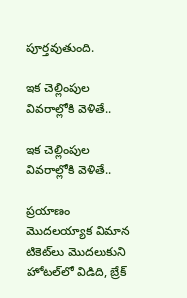పూర్తవుతుంది.

ఇక చెల్లింపుల వివ‌రాల్లోకి వెళితే..

ఇక చెల్లింపుల వివ‌రాల్లోకి వెళితే..

ప్ర‌యాణం మొద‌ల‌య్యాక‌ విమాన టికెట్‌లు మొద‌లుకుని హోటల్‌లో విడిది, బ్రేక్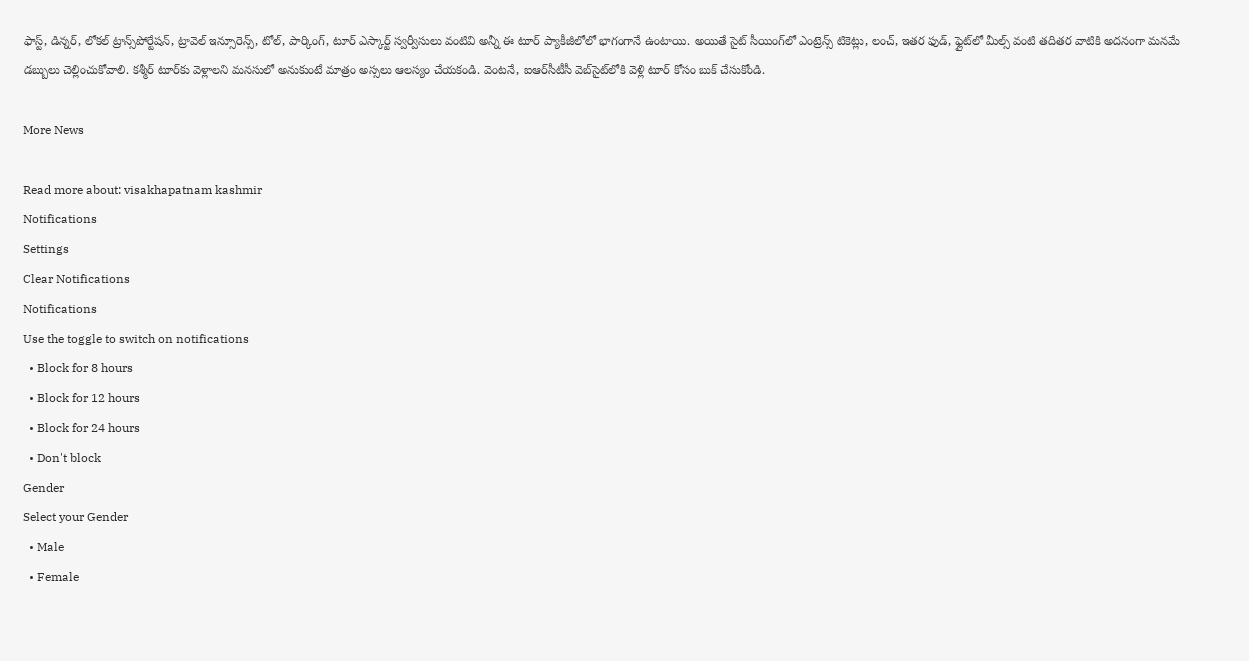ఫాస్ట్, డిన్నర్, లోకల్ ట్రాన్స్‌పోర్టేషన్, ట్రావెల్ ఇన్సూరెన్స్, టోల్, పార్కింగ్, టూర్ ఎస్కార్ట్ స్వర్వీసులు వంటివి అన్నీ ఈ టూర్ ప్యాకీజీలోలో భాగంగానే ఉంటాయి. అయితే సైట్ సీయింగ్‌లో ఎంట్రెన్స్ టికెట్లు, లంచ్, ఇతర ఫుడ్, ఫ్లైట్‌లో మీల్స్ వంటి తదితర వాటికి అదనంగా మనమే డబ్బులు చెల్లించుకోవాలి. కశ్మీర్ టూర్‌కు వెళ్లాలని మ‌న‌సులో అనుకుంటే మాత్రం అస్స‌లు ఆల‌స్యం చేయ‌కండి. వెంట‌నే, ఐఆర్‌సీటీసీ వెబ్‌సైట్‌లోకి వెళ్లి టూర్ కోసం బుక్ చేసుకోండి.

More News

Read more about: visakhapatnam kashmir
Notifications
Settings
Clear Notifications
Notifications
Use the toggle to switch on notifications
  • Block for 8 hours
  • Block for 12 hours
  • Block for 24 hours
  • Don't block
Gender
Select your Gender
  • Male
  • Female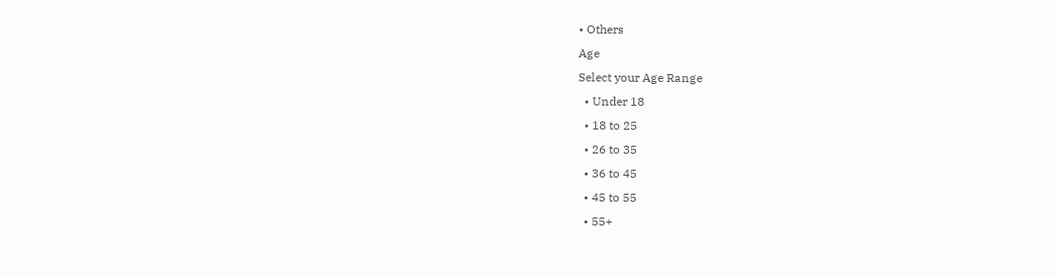• Others
Age
Select your Age Range
  • Under 18
  • 18 to 25
  • 26 to 35
  • 36 to 45
  • 45 to 55
  • 55+